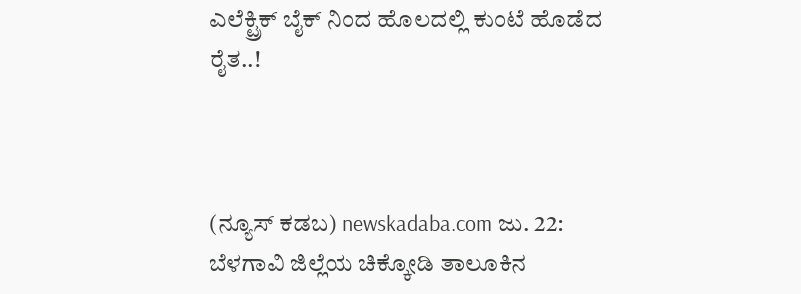ಎಲೆಕ್ಟ್ರಿಕ್ ಬೈಕ್ ನಿಂದ ಹೊಲದಲ್ಲಿ ಕುಂಟೆ ಹೊಡೆದ ರೈತ..!



(ನ್ಯೂಸ್‌ ಕಡಬ) newskadaba.com ಜು. 22: ಬೆಳಗಾವಿ ಜಿಲ್ಲೆಯ ಚಿಕ್ಕೋಡಿ ತಾಲೂಕಿನ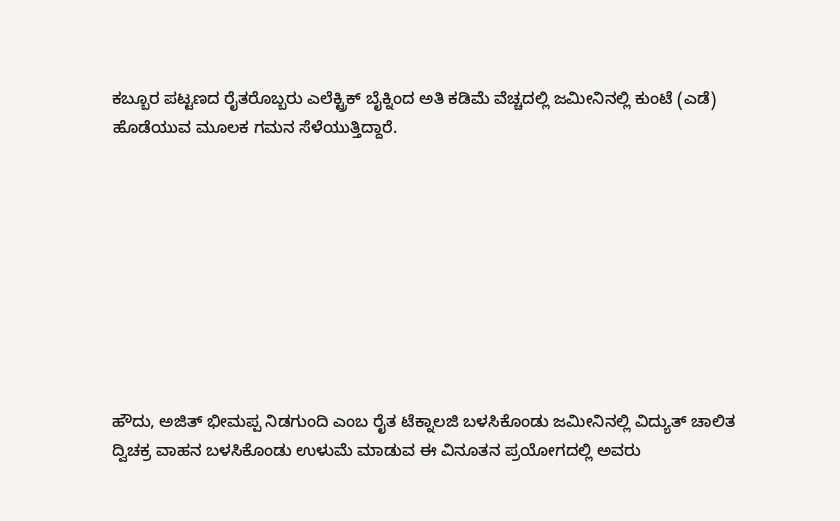ಕಬ್ಬೂರ ಪಟ್ಟಣದ ರೈತರೊಬ್ಬರು ಎಲೆಕ್ಟ್ರಿಕ್ ಬೈಕ್ನಿಂದ ಅತಿ ಕಡಿಮೆ ವೆಚ್ಚದಲ್ಲಿ ಜಮೀನಿನಲ್ಲಿ ಕುಂಟೆ (ಎಡೆ) ಹೊಡೆಯುವ ಮೂಲಕ ಗಮನ ಸೆಳೆಯುತ್ತಿದ್ದಾರೆ.









ಹೌದು, ಅಜಿತ್ ಭೀಮಪ್ಪ ನಿಡಗುಂದಿ ಎಂಬ ರೈತ ಟೆಕ್ನಾಲಜಿ ಬಳಸಿಕೊಂಡು ಜಮೀನಿನಲ್ಲಿ ವಿದ್ಯುತ್ ಚಾಲಿತ ದ್ವಿಚಕ್ರ ವಾಹನ ಬಳಸಿಕೊಂಡು ಉಳುಮೆ ಮಾಡುವ ಈ ವಿನೂತನ ಪ್ರಯೋಗದಲ್ಲಿ ಅವರು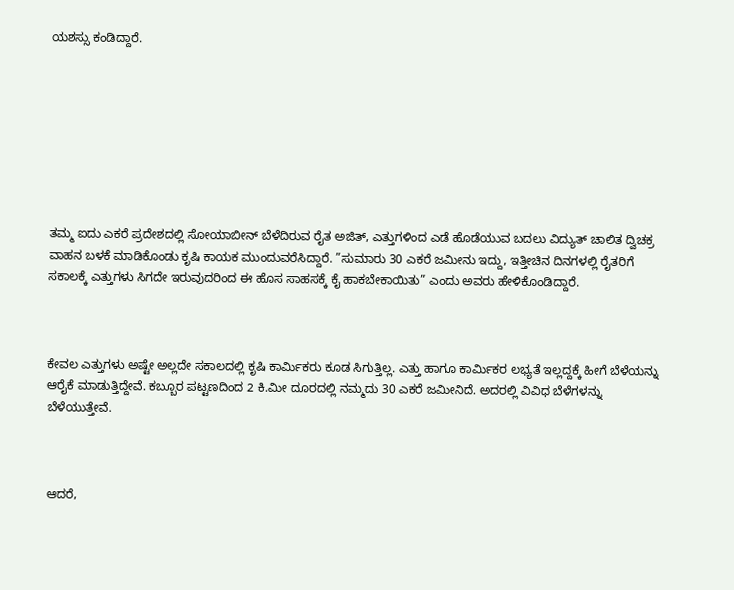ಯಶಸ್ಸು ಕಂಡಿದ್ದಾರೆ.








ತಮ್ಮ ಐದು ಎಕರೆ ಪ್ರದೇಶದಲ್ಲಿ ಸೋಯಾಬೀನ್ ಬೆಳೆದಿರುವ ರೈತ ಅಜಿತ್, ಎತ್ತುಗಳಿಂದ ಎಡೆ ಹೊಡೆಯುವ ಬದಲು ವಿದ್ಯುತ್ ಚಾಲಿತ ದ್ವಿಚಕ್ರ ವಾಹನ ಬಳಕೆ ಮಾಡಿಕೊಂಡು ಕೃಷಿ ಕಾಯಕ ಮುಂದುವರೆಸಿದ್ದಾರೆ. ”ಸುಮಾರು 30 ಎಕರೆ ಜಮೀನು ಇದ್ದು, ಇತ್ತೀಚಿನ ದಿನಗಳಲ್ಲಿ ರೈತರಿಗೆ ಸಕಾಲಕ್ಕೆ ಎತ್ತುಗಳು ಸಿಗದೇ ಇರುವುದರಿಂದ ಈ ಹೊಸ ಸಾಹಸಕ್ಕೆ ಕೈ ಹಾಕಬೇಕಾಯಿತು” ಎಂದು ಅವರು ಹೇಳಿಕೊಂಡಿದ್ದಾರೆ.



ಕೇವಲ ಎತ್ತುಗಳು ಅಷ್ಟೇ ಅಲ್ಲದೇ ಸಕಾಲದಲ್ಲಿ ಕೃಷಿ ಕಾರ್ಮಿಕರು ಕೂಡ ಸಿಗುತ್ತಿಲ್ಲ. ಎತ್ತು ಹಾಗೂ ಕಾರ್ಮಿಕರ ಲಭ್ಯತೆ ಇಲ್ಲದ್ದಕ್ಕೆ ಹೀಗೆ ಬೆಳೆಯನ್ನು ಆರೈಕೆ ಮಾಡುತ್ತಿದ್ದೇವೆ. ಕಬ್ಬೂರ ಪಟ್ಟಣದಿಂದ 2 ಕಿ.ಮೀ ದೂರದಲ್ಲಿ ನಮ್ಮದು 30 ಎಕರೆ ಜಮೀನಿದೆ. ಅದರಲ್ಲಿ ವಿವಿಧ ಬೆಳೆಗಳನ್ನು ಬೆಳೆಯುತ್ತೇವೆ.



ಆದರೆ,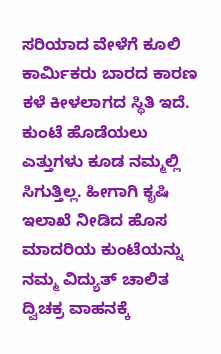ಸರಿಯಾದ ವೇಳೆಗೆ ಕೂಲಿ ಕಾರ್ಮಿಕರು ಬಾರದ ಕಾರಣ ಕಳೆ ಕೀಳಲಾಗದ ಸ್ಥಿತಿ ಇದೆ. ಕುಂಟೆ ಹೊಡೆಯಲು ಎತ್ತುಗಳು ಕೂಡ ನಮ್ಮಲ್ಲಿ ಸಿಗುತ್ತಿಲ್ಲ. ಹೀಗಾಗಿ ಕೃಷಿ ಇಲಾಖೆ ನೀಡಿದ ಹೊಸ ಮಾದರಿಯ ಕುಂಟೆಯನ್ನು ನಮ್ಮ ವಿದ್ಯುತ್ ಚಾಲಿತ ದ್ವಿಚಕ್ರ ವಾಹನಕ್ಕೆ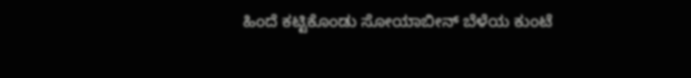ಹಿಂದೆ ಕಟ್ಟಿಕೊಂಡು ಸೋಯಾಬೀನ್ ಬೆಳೆಯ ಕುಂಟೆ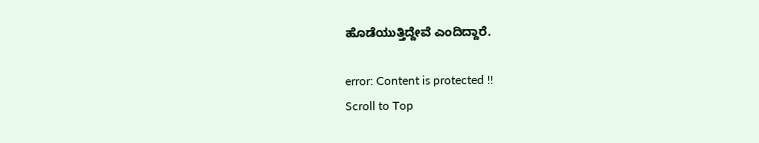ಹೊಡೆಯುತ್ತಿದ್ದೇವೆ ಎಂದಿದ್ದಾರೆ.

error: Content is protected !!
Scroll to Top